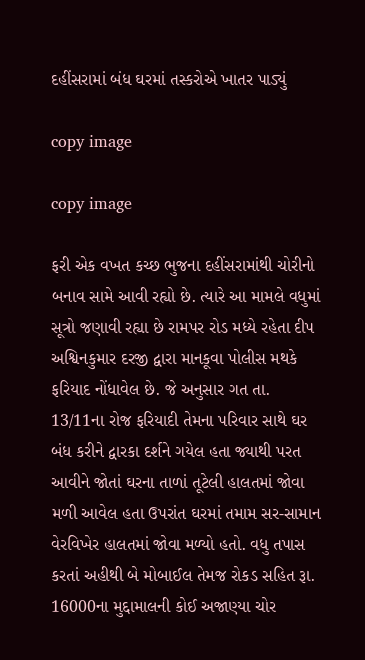દહીંસરામાં બંધ ઘરમાં તસ્કરોએ ખાતર પાડ્યું

copy image

copy image

ફરી એક વખત કચ્છ ભુજના દહીંસરામાંથી ચોરીનો બનાવ સામે આવી રહ્યો છે. ત્યારે આ મામલે વધુમાં સૂત્રો જણાવી રહ્યા છે રામપર રોડ મધ્યે રહેતા દીપ અશ્વિનકુમાર દરજી દ્વારા માનકૂવા પોલીસ મથકે ફરિયાદ નોંધાવેલ છે. જે અનુસાર ગત તા. 13/11ના રોજ ફરિયાદી તેમના પરિવાર સાથે ઘર બંધ કરીને દ્વારકા દર્શને ગયેલ હતા જ્યાથી પરત આવીને જોતાં ઘરના તાળાં તૂટેલી હાલતમાં જોવા મળી આવેલ હતા ઉપરાંત ઘરમાં તમામ સર-સામાન વેરવિખેર હાલતમાં જોવા મળ્યો હતો. વધુ તપાસ કરતાં અહીથી બે મોબાઈલ તેમજ રોકડ સહિત રૂા. 16000ના મુદ્દામાલની કોઈ અજાણ્યા ચોર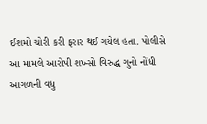ઈશમો ચોરી કરી ફરાર થઈ ગયેલ હતા. પોલીસે આ મામલે આરોપી શખ્સો વિરુદ્ધ ગુનો નોંધી આગળની વધુ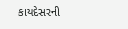કાયદેસરની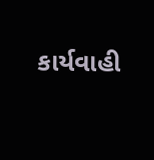કાર્યવાહી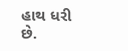હાથ ધરી છે.